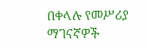በቀላሉ የመሥሪያ ማገናኛዎች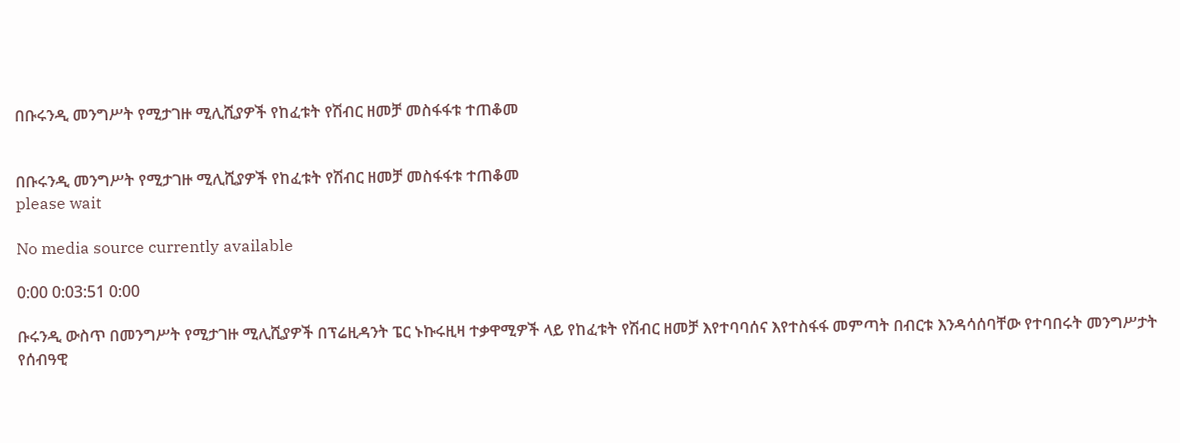በቡሩንዲ መንግሥት የሚታገዙ ሚሊሺያዎች የከፈቱት የሽብር ዘመቻ መስፋፋቱ ተጠቆመ


በቡሩንዲ መንግሥት የሚታገዙ ሚሊሺያዎች የከፈቱት የሽብር ዘመቻ መስፋፋቱ ተጠቆመ
please wait

No media source currently available

0:00 0:03:51 0:00

ቡሩንዲ ውስጥ በመንግሥት የሚታገዙ ሚሊሺያዎች በፕሬዚዳንት ፔር ኑኩሩዚዛ ተቃዋሚዎች ላይ የከፈቱት የሽብር ዘመቻ እየተባባሰና እየተስፋፋ መምጣት በብርቱ እንዳሳሰባቸው የተባበሩት መንግሥታት የሰብዓዊ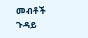መብቶች ጉዳይ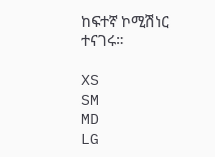ከፍተኛ ኮሚሽነር ተናገሩ።

XS
SM
MD
LG